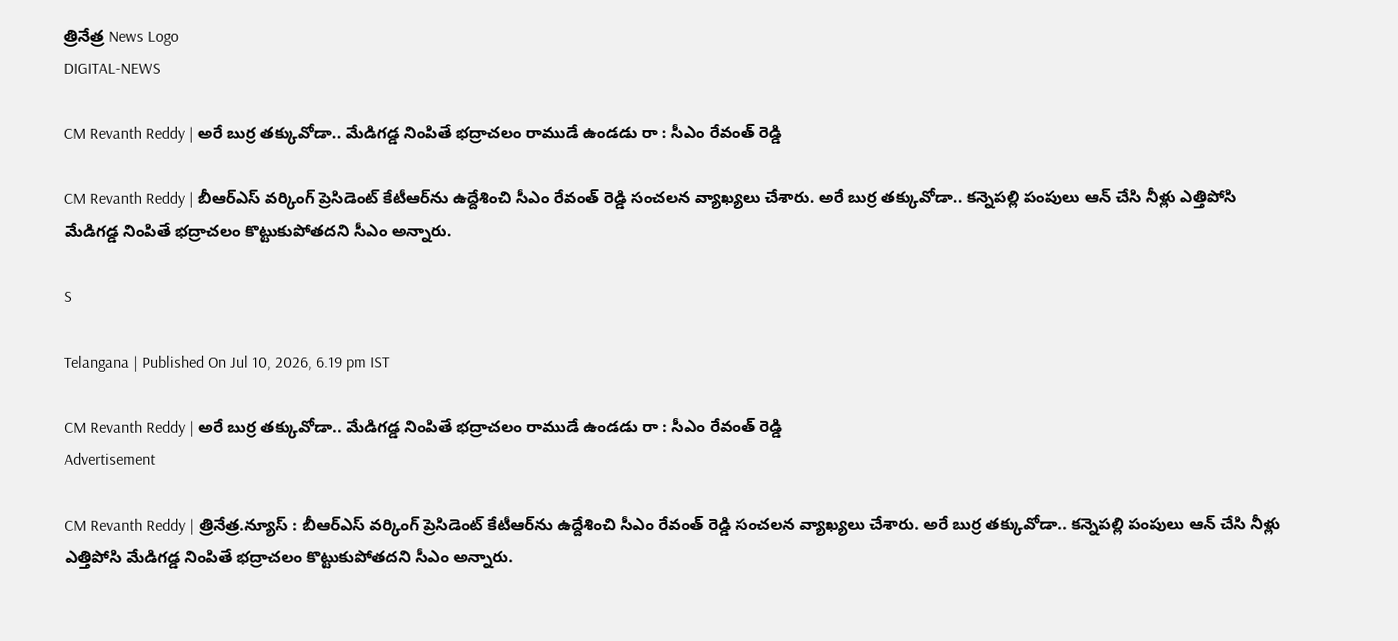త్రినేత్ర News Logo
DIGITAL-NEWS

CM Revanth Reddy | అరే బుర్ర త‌క్కువోడా.. మేడిగ‌డ్డ నింపితే భ‌ద్రాచ‌లం రాముడే ఉండ‌డు రా : సీఎం రేవంత్ రెడ్డి

CM Revanth Reddy | బీఆర్ఎస్ వ‌ర్కింగ్ ప్రెసిడెంట్ కేటీఆర్‌ను ఉద్దేశించి సీఎం రేవంత్ రెడ్డి సంచ‌ల‌న వ్యాఖ్య‌లు చేశారు. అరే బుర్ర త‌క్కువోడా.. క‌న్నెప‌ల్లి పంపులు ఆన్ చేసి నీళ్లు ఎత్తిపోసి మేడిగ‌డ్డ నింపితే భ‌ద్రాచ‌లం కొట్టుకుపోత‌ద‌ని సీఎం అన్నారు.

S

Telangana | Published On Jul 10, 2026, 6.19 pm IST

CM Revanth Reddy | అరే బుర్ర త‌క్కువోడా.. మేడిగ‌డ్డ నింపితే భ‌ద్రాచ‌లం రాముడే ఉండ‌డు రా : సీఎం రేవంత్ రెడ్డి
Advertisement

CM Revanth Reddy | త్రినేత్ర‌.న్యూస్ : బీఆర్ఎస్ వ‌ర్కింగ్ ప్రెసిడెంట్ కేటీఆర్‌ను ఉద్దేశించి సీఎం రేవంత్ రెడ్డి సంచ‌ల‌న వ్యాఖ్య‌లు చేశారు. అరే బుర్ర త‌క్కువోడా.. క‌న్నెప‌ల్లి పంపులు ఆన్ చేసి నీళ్లు ఎత్తిపోసి మేడిగ‌డ్డ నింపితే భ‌ద్రాచ‌లం కొట్టుకుపోత‌ద‌ని సీఎం అన్నారు.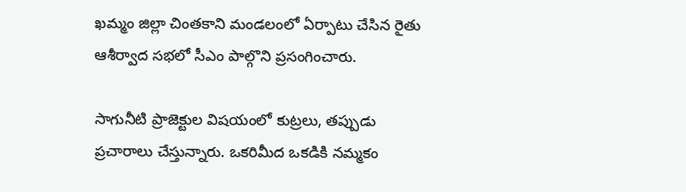ఖ‌మ్మం జిల్లా చింత‌కాని మండ‌లంలో ఏర్పాటు చేసిన రైతు ఆశీర్వాద స‌భ‌లో సీఎం పాల్గొని ప్ర‌సంగించారు.

సాగునీటి ప్రాజెక్టుల విష‌యంలో కుట్ర‌లు, త‌ప్పుడు ప్ర‌చారాలు చేస్తున్నారు. ఒక‌రిమీద ఒక‌డికి న‌మ్మకం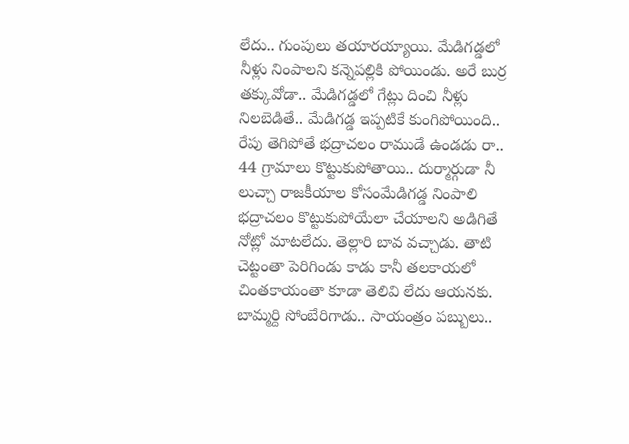లేదు.. గుంపులు త‌యార‌య్యాయి. మేడిగ‌డ్డ‌లో నీళ్లు నింపాల‌ని క‌న్నెప‌ల్లికి పోయిండు. అరే బుర్ర త‌క్కువోడా.. మేడిగ‌డ్డలో గేట్లు దించి నీళ్లు నిల‌బెడితే.. మేడిగ‌డ్డ‌ ఇప్ప‌టికే కుంగిపోయింది.. రేపు తెగిపోతే భ‌ద్రాచ‌లం రాముడే ఉండ‌డు రా.. 44 గ్రామాలు కొట్టుకుపోతాయి.. దుర్మార్గుడా నీ లుచ్చా రాజ‌కీయాల కోసంమేడిగ‌డ్డ నింపాలి భ‌ద్రాచ‌లం కొట్టుకుపోయేలా చేయాల‌ని అడిగితే నోట్లో మాట‌లేదు. తెల్లారి బావ వ‌చ్చాడు. తాటి చెట్టంతా పెరిగిండు కాడు కానీ త‌ల‌కాయ‌లో చింత‌కాయంతా కూడా తెలివి లేదు ఆయ‌న‌కు. బామ్మ‌ర్ది సోంబేరిగాడు.. సాయంత్రం ప‌బ్బులు..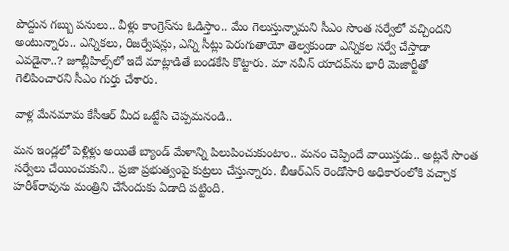పొద్దున గ‌బ్బు ప‌నులు.. వీళ్లు కాంగ్రెస్‌ను ఓడిస్తాం.. మేం గెలుస్తున్నామ‌ని సీఎం సొంత స‌ర్వేలో వ‌చ్చింద‌ని అంటున్నారు.. ఎన్నిక‌లు, రిజ‌ర్వేష‌న్లు, ఎన్ని సీట్లు పెరుగుతాయో తెల్వ‌కుండా ఎన్నిక‌ల స‌ర్వే చేస్తాడా ఎవ‌డైనా..? జూబ్లీహిల్స్‌లో ఇదే మాట్లాడితే బండ‌కేసి కొట్టారు. మా న‌వీన్ యాద‌వ్‌ను భారీ మెజార్టీతో గెలిపించార‌ని సీఎం గుర్తు చేశారు.

వాళ్ల మేన‌మామ కేసీఆర్ మీద ఒట్టేసి చెప్ప‌మ‌నండి..

మ‌న ఇండ్ల‌లో పెళ్లిళ్లు అయితే బ్యాండ్ మేళాన్ని పిలుపించుకుంటాం.. మ‌నం చెప్పిందే వాయిస్త‌డు.. అట్ల‌నే సొంత స‌ర్వేలు చేయించుకుని.. ప్ర‌జా ప్ర‌భుత్వంపై కుట్ర‌లు చేస్తున్నారు. బీఆర్ఎస్ రెండోసారి అధికారంలోకి వ‌చ్చాక హ‌రీశ్‌రావును మంత్రిని చేసేందుకు ఏడాది ప‌ట్టింది.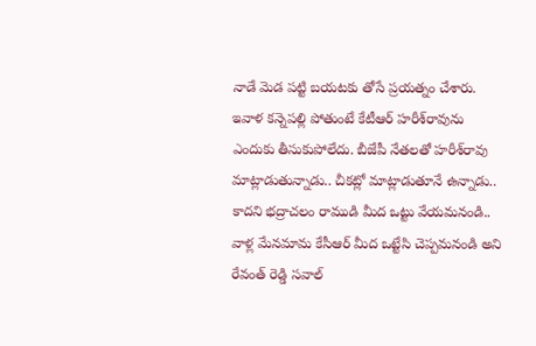నాడే మెడ ప‌ట్టి బ‌య‌ట‌కు తోసే ప్ర‌య‌త్నం చేశారు. ఇవాళ క‌న్నెప‌ల్లి పోతుంటే కేటీఆర్ హ‌రీశ్‌రావును ఎందుకు తీసుకుపోలేదు. బీజేపీ నేత‌ల‌తో హ‌రీశ్‌రావు మాట్లాడుతున్నాడు.. చీక‌ట్లో మాట్లాడుతూనే ఉన్నాడు.. కాద‌ని భ‌ద్రాచ‌లం రాముడి మీద ఒట్టు వేయ‌మ‌నండి.. వాళ్ల మేన‌మామ కేసీఆర్ మీద ఒట్టేసి చెప్ప‌మ‌నండి అని రేవంత్ రెడ్డి స‌వాల్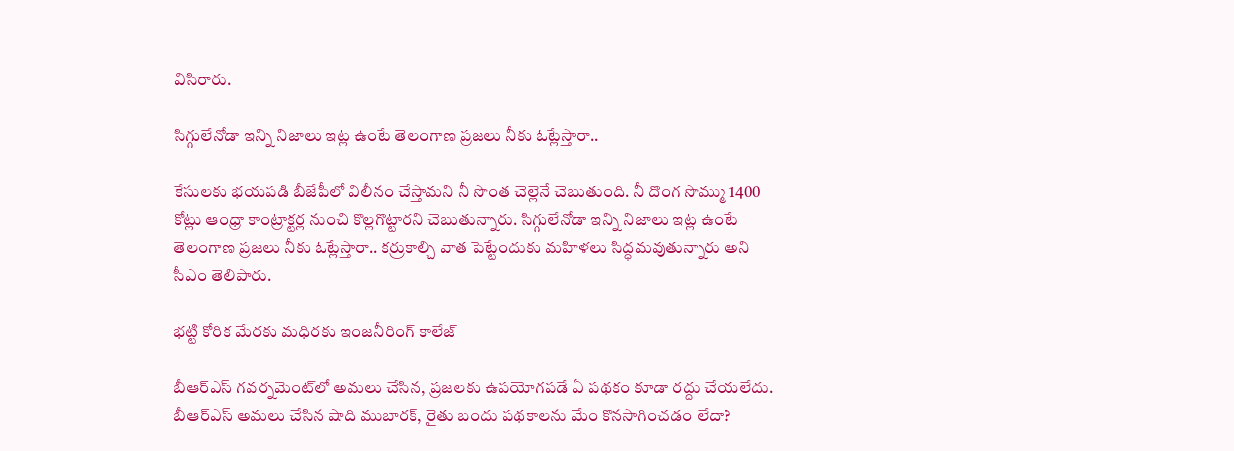విసిరారు.

సిగ్గులేనోడా ఇన్ని నిజాలు ఇట్ల ఉంటే తెలంగాణ ప్ర‌జ‌లు నీకు ఓట్లేస్తారా..

కేసుల‌కు భ‌య‌ప‌డి బీజేపీలో విలీనం చేస్తామ‌ని నీ సొంత చెల్లెనే చెబుతుంది. నీ దొంగ సొమ్ము 1400 కోట్లు ఆంధ్రా కాంట్రాక్ట‌ర్ల నుంచి కొల్ల‌గొట్టార‌ని చెబుతున్నారు. సిగ్గులేనోడా ఇన్ని నిజాలు ఇట్ల ఉంటే తెలంగాణ ప్ర‌జ‌లు నీకు ఓట్లేస్తారా.. క‌ర్రుకాల్చి వాత పెట్టేందుకు మ‌హిళ‌లు సిద్ధ‌మ‌వుతున్నారు అని సీఎం తెలిపారు.

భట్టి కోరిక మేరకు మధిరకు ఇంజనీరింగ్ కాలేజ్

బీఆర్ఎస్ గ‌వ‌ర్న‌మెంట్‌లో అమ‌లు చేసిన‌, ప్ర‌జ‌ల‌కు ఉప‌యోగప‌డే ఏ ప‌థ‌కం కూడా ర‌ద్దు చేయ‌లేదు. బీఆర్ఎస్ అమలు చేసిన షాది ముబారక్, రైతు బందు పథకాలను మేం కొనసాగించడం లేదా?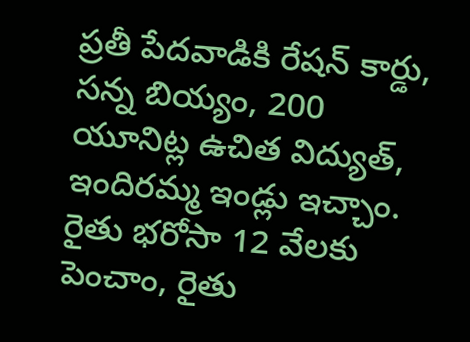ప్రతీ పేదవాడికి రేషన్ కార్డు, సన్న బియ్యం, 200 యూనిట్ల ఉచిత విద్యుత్, ఇందిరమ్మ ఇండ్లు ఇచ్చాం. రైతు భరోసా 12 వేలకు పెంచాం, రైతు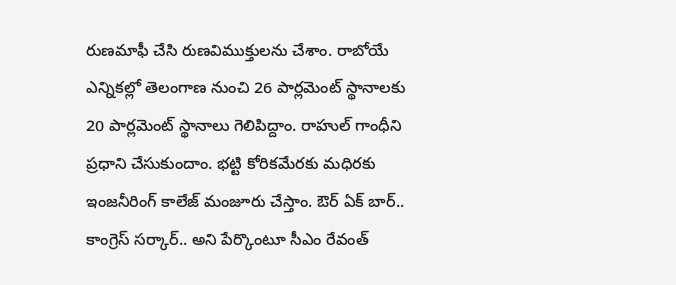రుణమాఫీ చేసి రుణవిముక్తులను చేశాం. రాబోయే ఎన్నికల్లో తెలంగాణ నుంచి 26 పార్లమెంట్ స్థానాలకు 20 పార్లమెంట్ స్థానాలు గెలిపిద్దాం. రాహుల్ గాంధీని ప్రధాని చేసుకుందాం. భట్టి కోరికమేరకు మధిరకు ఇంజనీరింగ్ కాలేజ్ మంజూరు చేస్తాం. ఔర్ ఏక్ బార్.. కాంగ్రెస్ సర్కార్.. అని పేర్కొంటూ సీఎం రేవంత్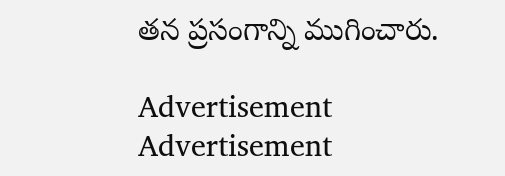త‌న ప్ర‌సంగాన్ని ముగించారు.

Advertisement
Advertisement